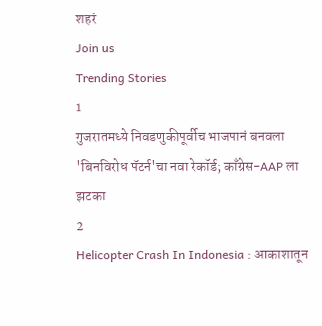शहरं
Join us
Trending Stories
1
गुजरातमध्ये निवडणुकीपूर्वीच भाजपानं बनवला 'बिनविरोध पॅटर्न'चा नवा रेकॉर्ड; काँग्रेस-AAP ला झटका
2
Helicopter Crash In Indonesia : आकाशातून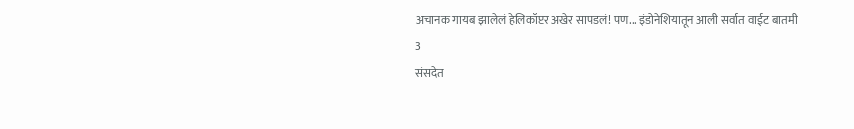अचानक गायब झालेलं हेलिकॉप्टर अखेर सापडलं! पण... इंडोनेशियातून आली सर्वात वाईट बातमी
3
संसदेत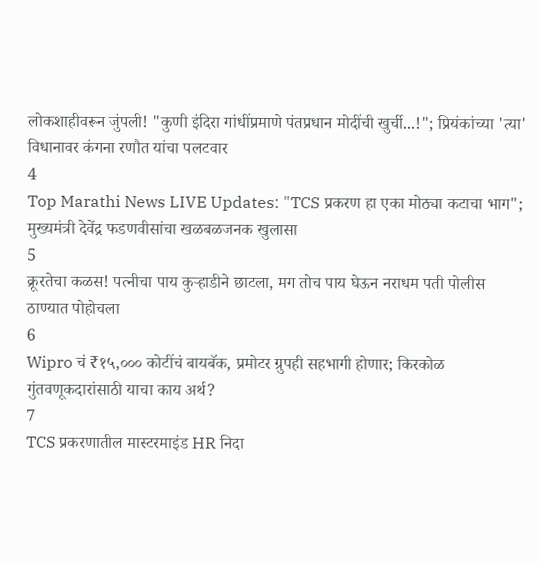लोकशाहीवरून जुंपली! "कुणी इंदिरा गांधींप्रमाणे पंतप्रधान मोदींची खुर्ची...!"; प्रियंकांच्या 'त्या' विधानावर कंगना रणौत यांचा पलटवार
4
Top Marathi News LIVE Updates: "TCS प्रकरण हा एका मोठ्या कटाचा भाग"; मुख्यमंत्री देवेंद्र फडणवीसांचा खळबळजनक खुलासा
5
क्रूरतेचा कळस! पत्नीचा पाय कुऱ्हाडीने छाटला, मग तोच पाय घेऊन नराधम पती पोलीस ठाण्यात पोहोचला
6
Wipro चं ₹१५,००० कोटींचं बायबॅक, प्रमोटर ग्रुपही सहभागी होणार; किरकोळ गुंतवणूकदारांसाठी याचा काय अर्थ?
7
TCS प्रकरणातील मास्टरमाइंड HR निदा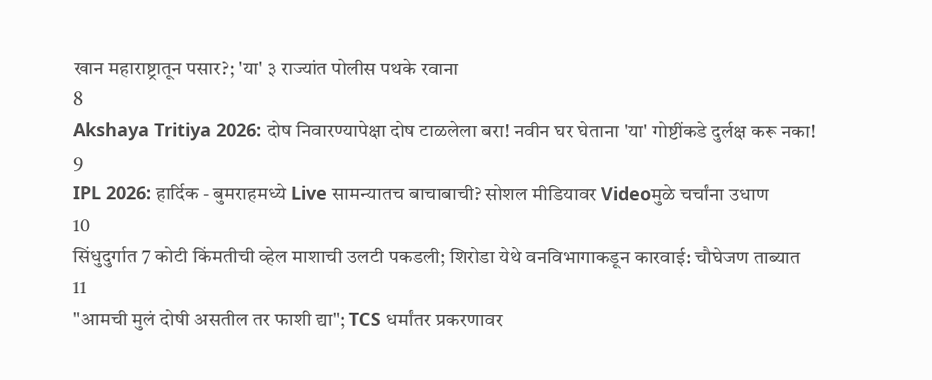खान महाराष्ट्रातून पसार?; 'या' ३ राज्यांत पोलीस पथके रवाना
8
Akshaya Tritiya 2026: दोष निवारण्यापेक्षा दोष टाळलेला बरा! नवीन घर घेताना 'या' गोष्टींकडे दुर्लक्ष करू नका!
9
IPL 2026: हार्दिक - बुमराहमध्ये Live सामन्यातच बाचाबाची? सोशल मीडियावर Videoमुळे चर्चांना उधाण
10
सिंधुदुर्गात 7 कोटी किंमतीची व्हेल माशाची उलटी पकडली; शिरोडा येथे वनविभागाकडून कारवाई: चौघेजण ताब्यात
11
"आमची मुलं दोषी असतील तर फाशी द्या"; TCS धर्मांतर प्रकरणावर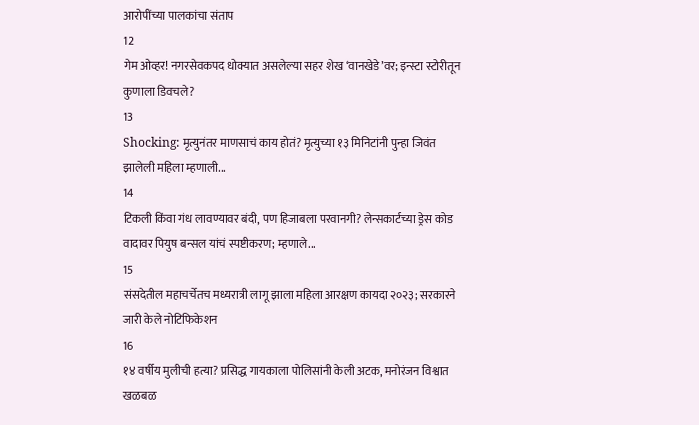आरोपींच्या पालकांचा संताप
12
गेम ओव्हर! नगरसेवकपद धोक्यात असलेल्या सहर शेख ‘वानखेडे’वर; इन्स्टा स्टोरीतून कुणाला डिवचले?
13
Shocking: मृत्युनंतर माणसाचं काय होतं? मृत्युच्या १३ मिनिटांनी पुन्हा जिवंत झालेली महिला म्हणाली...
14
टिकली किंवा गंध लावण्यावर बंदी, पण हिजाबला परवानगी? लेन्सकार्टच्या ड्रेस कोड वादावर पियुष बन्सल यांचं स्पष्टीकरण; म्हणाले...
15
संसदेतील महाचर्चेतच मध्यरात्री लागू झाला महिला आरक्षण कायदा २०२३; सरकारने जारी केले नोटिफिकेशन
16
१४ वर्षीय मुलीची हत्या? प्रसिद्ध गायकाला पोलिसांनी केली अटक, मनोरंजन विश्वात खळबळ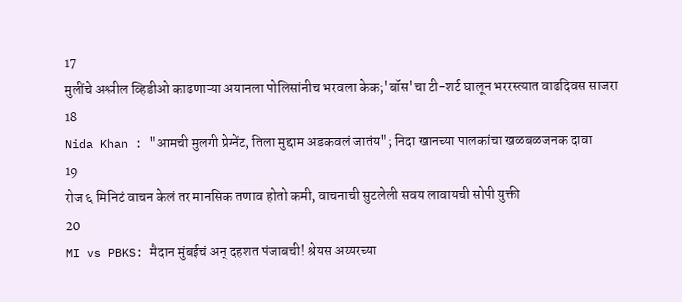17
मुलींचे अश्लील व्हिडीओ काढणाऱ्या अयानला पोलिसांनीच भरवला केक;'बॉस'चा टी-शर्ट घालून भररस्त्यात वाढदिवस साजरा
18
Nida Khan : "आमची मुलगी प्रेग्‍नेंट, तिला मुद्दाम अडकवलं जातंय"; निदा खानच्या पालकांचा खळबळजनक दावा
19
रोज ६ मिनिटं वाचन केलं तर मानसिक तणाव होतो कमी, वाचनाची सुटलेली सवय लावायची सोपी युक्ती
20
MI vs PBKS: मैदान मुंबईचं अन् दहशत पंजाबची! श्रेयस अय्यरच्या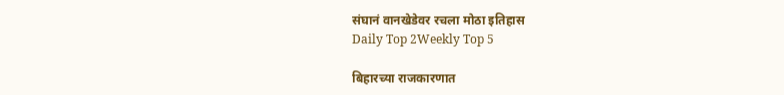संघानं वानखेडेवर रचला मोठा इतिहास
Daily Top 2Weekly Top 5

बिहारच्या राजकारणात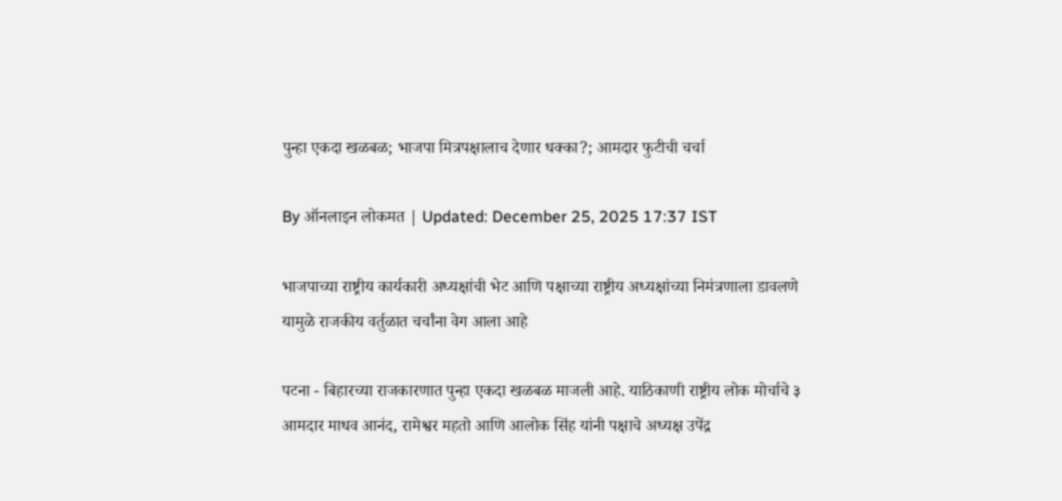पुन्हा एकदा खळबळ; भाजपा मित्रपक्षालाच देणार धक्का?; आमदार फुटीची चर्चा

By ऑनलाइन लोकमत | Updated: December 25, 2025 17:37 IST

भाजपाच्या राष्ट्रीय कार्यकारी अध्यक्षांची भेट आणि पक्षाच्या राष्ट्रीय अध्यक्षांच्या निमंत्रणाला डावलणे यामुळे राजकीय वर्तुळात चर्चांना वेग आला आहे

पटना - बिहारच्या राजकारणात पुन्हा एकदा खळबळ माजली आहे. याठिकाणी राष्ट्रीय लोक मोर्चाचे ३ आमदार माधव आनंद, रामेश्वर महतो आणि आलोक सिंह यांनी पक्षाचे अध्यक्ष उपेंद्र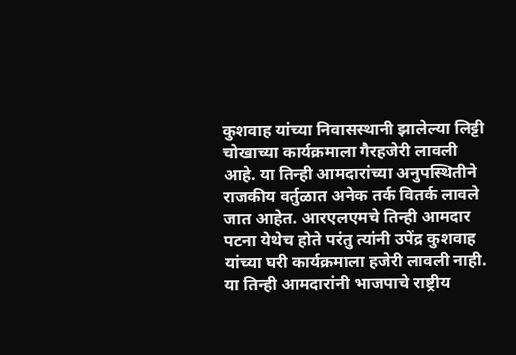कुशवाह यांच्या निवासस्थानी झालेल्या लिट्टी चोखाच्या कार्यक्रमाला गैरहजेरी लावली आहे. या तिन्ही आमदारांच्या अनुपस्थितीने राजकीय वर्तुळात अनेक तर्क वितर्क लावले जात आहेत. आरएलएमचे तिन्ही आमदार पटना येथेच होते परंतु त्यांनी उपेंद्र कुशवाह यांच्या घरी कार्यक्रमाला हजेरी लावली नाही. या तिन्ही आमदारांनी भाजपाचे राष्ट्रीय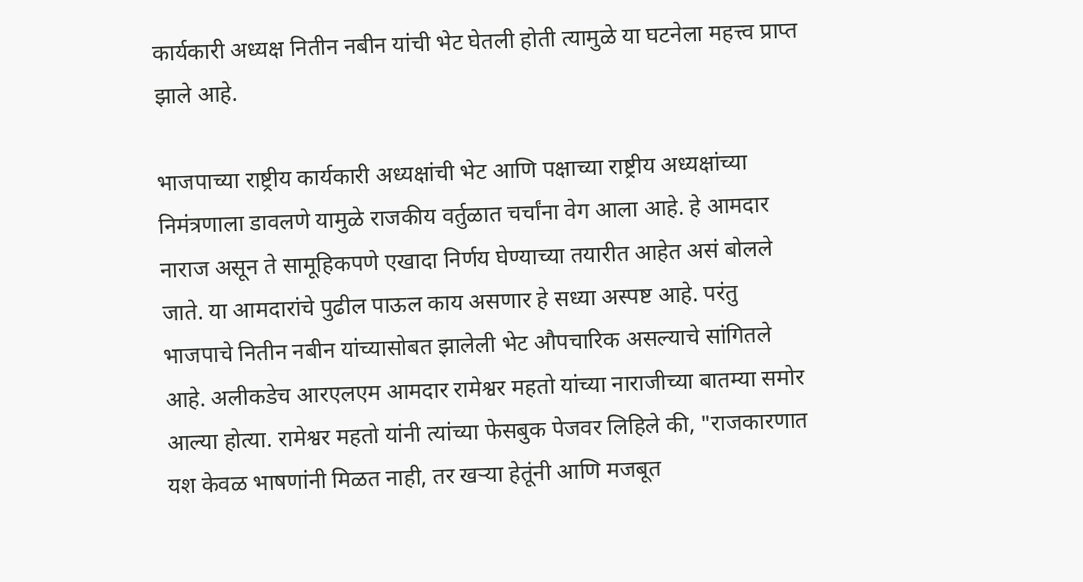कार्यकारी अध्यक्ष नितीन नबीन यांची भेट घेतली होती त्यामुळे या घटनेला महत्त्व प्राप्त झाले आहे.

भाजपाच्या राष्ट्रीय कार्यकारी अध्यक्षांची भेट आणि पक्षाच्या राष्ट्रीय अध्यक्षांच्या निमंत्रणाला डावलणे यामुळे राजकीय वर्तुळात चर्चांना वेग आला आहे. हे आमदार नाराज असून ते सामूहिकपणे एखादा निर्णय घेण्याच्या तयारीत आहेत असं बोलले जाते. या आमदारांचे पुढील पाऊल काय असणार हे सध्या अस्पष्ट आहे. परंतु भाजपाचे नितीन नबीन यांच्यासोबत झालेली भेट औपचारिक असल्याचे सांगितले आहे. अलीकडेच आरएलएम आमदार रामेश्वर महतो यांच्या नाराजीच्या बातम्या समोर आल्या होत्या. रामेश्वर महतो यांनी त्यांच्या फेसबुक पेजवर लिहिले की, "राजकारणात यश केवळ भाषणांनी मिळत नाही, तर खऱ्या हेतूंनी आणि मजबूत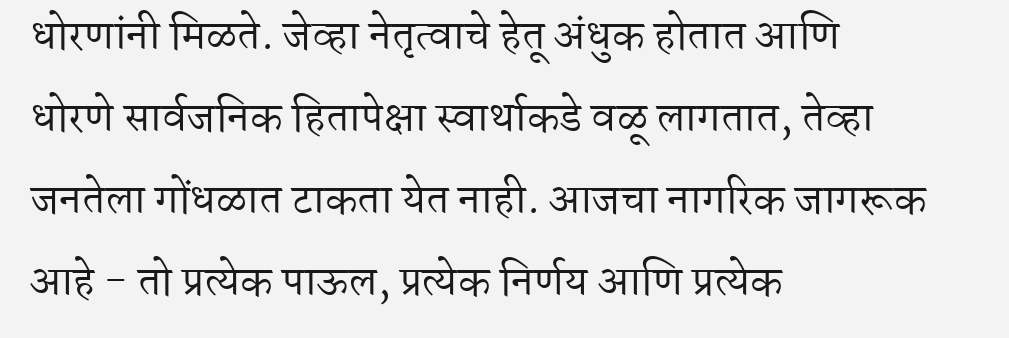धोरणांनी मिळते. जेव्हा नेतृत्वाचे हेतू अंधुक होतात आणि धोरणे सार्वजनिक हितापेक्षा स्वार्थाकडे वळू लागतात, तेव्हा जनतेला गोंधळात टाकता येत नाही. आजचा नागरिक जागरूक आहे - तो प्रत्येक पाऊल, प्रत्येक निर्णय आणि प्रत्येक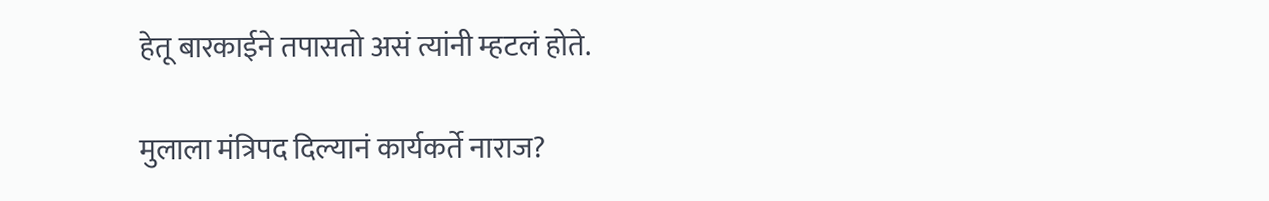हेतू बारकाईने तपासतो असं त्यांनी म्हटलं होते.

मुलाला मंत्रिपद दिल्यानं कार्यकर्ते नाराज?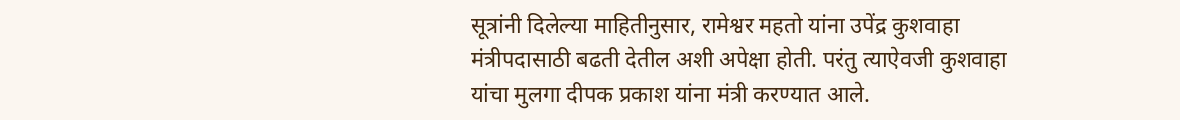सूत्रांनी दिलेल्या माहितीनुसार, रामेश्वर महतो यांना उपेंद्र कुशवाहा मंत्रीपदासाठी बढती देतील अशी अपेक्षा होती. परंतु त्याऐवजी कुशवाहा यांचा मुलगा दीपक प्रकाश यांना मंत्री करण्यात आले.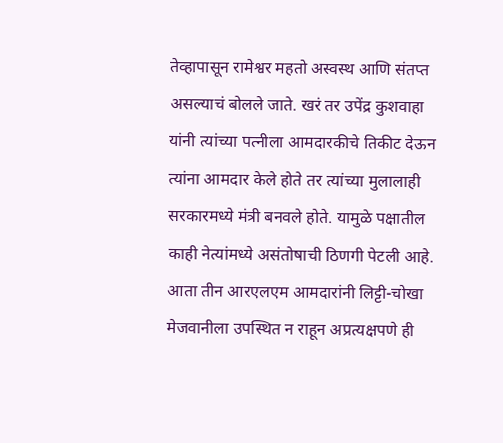तेव्हापासून रामेश्वर महतो अस्वस्थ आणि संतप्त असल्याचं बोलले जाते. खरं तर उपेंद्र कुशवाहा यांनी त्यांच्या पत्नीला आमदारकीचे तिकीट देऊन त्यांना आमदार केले होते तर त्यांच्या मुलालाही सरकारमध्ये मंत्री बनवले होते. यामुळे पक्षातील काही नेत्यांमध्ये असंतोषाची ठिणगी पेटली आहे. आता तीन आरएलएम आमदारांनी लिट्टी-चोखा मेजवानीला उपस्थित न राहून अप्रत्यक्षपणे ही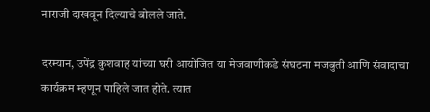नाराजी दाखवून दिल्याचे बोलले जाते.

दरम्यान, उपेंद्र कुशवाह यांच्या घरी आयोजित या मेजवाणीकडे संघटना मजबुती आणि संवादाचा कार्यक्रम म्हणून पाहिले जात होते. त्यात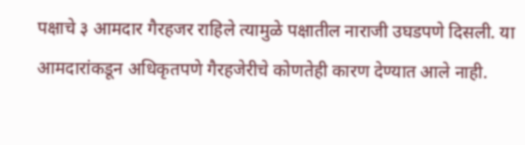पक्षाचे ३ आमदार गैरहजर राहिले त्यामुळे पक्षातील नाराजी उघडपणे दिसली. या आमदारांकडून अधिकृतपणे गैरहजेरीचे कोणतेही कारण देण्यात आले नाही.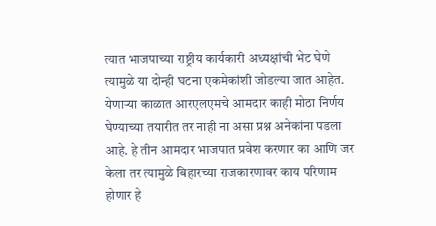त्यात भाजपाच्या राष्ट्रीय कार्यकारी अध्यक्षांची भेट घेणे त्यामुळे या दोन्ही घटना एकमेकांशी जोडल्या जात आहेत. येणाऱ्या काळात आरएलएमचे आमदार काही मोठा निर्णय घेण्याच्या तयारीत तर नाही ना असा प्रश्न अनेकांना पडला आहे. हे तीन आमदार भाजपात प्रवेश करणार का आणि जर केला तर त्यामुळे बिहारच्या राजकारणावर काय परिणाम होणार हे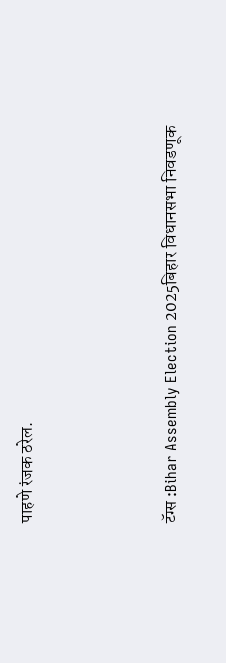पाहणे रंजक ठरेल.



टॅग्स :Bihar Assembly Election 2025बिहार विधानसभा निवडणूक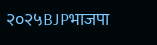२०२५BJPभाजपा